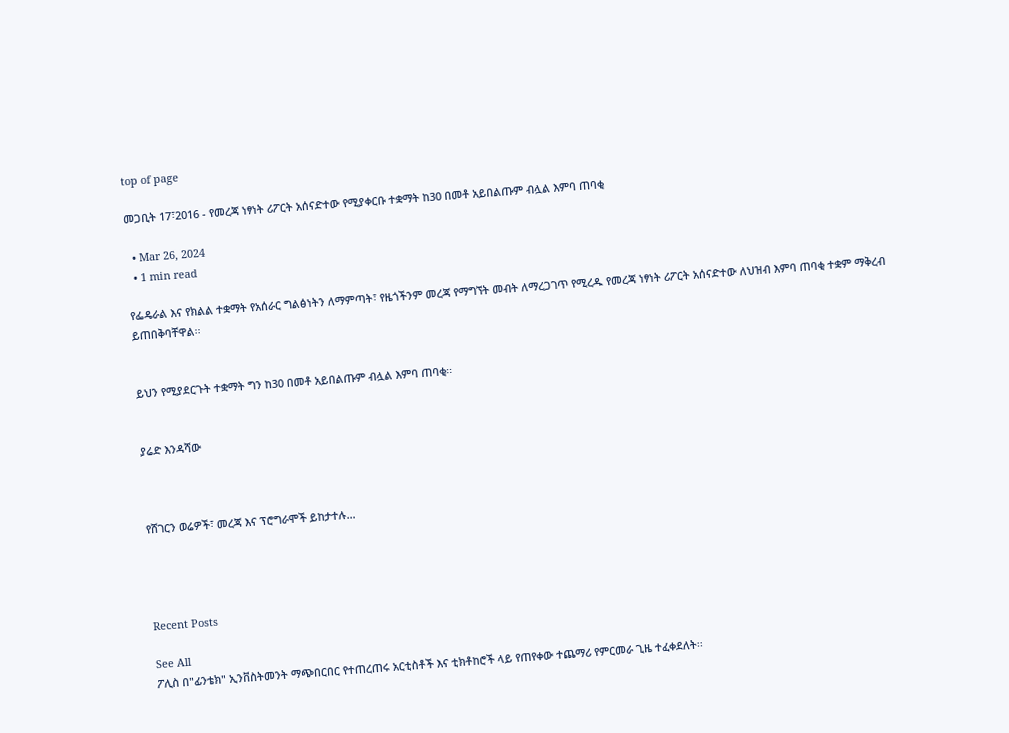top of page

መጋቢት 17፣2016 - የመረጃ ነፃነት ሪፖርት አሰናድተው የሚያቀርቡ ተቋማት ከ30 በመቶ አይበልጡም ብሏል እምባ ጠባቂ

  • Mar 26, 2024
  • 1 min read

የፌዴራል እና የክልል ተቋማት የአሰራር ግልፅነትን ለማምጣት፣ የዜጎችንም መረጃ የማግኘት መብት ለማረጋገጥ የሚረዱ የመረጃ ነፃነት ሪፖርት አሰናድተው ለህዝብ እምባ ጠባቂ ተቋም ማቅረብ ይጠበቅባቸዋል፡፡


ይህን የሚያደርጉት ተቋማት ግን ከ30 በመቶ አይበልጡም ብሏል እምባ ጠባቂ፡፡


ያሬድ እንዳሻው



የሸገርን ወሬዎች፣ መረጃ እና ፕሮግራሞች ይከታተሉ…




Recent Posts

See All
ፖሊስ በ"ፊንቴክ" ኢንቨስትመንት ማጭበርበር የተጠረጠሩ አርቲስቶች እና ቲክቶከሮች ላይ የጠየቀው ተጨማሪ የምርመራ ጊዜ ተፈቀደለት፡፡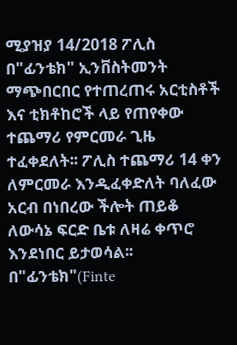ሚያዝያ 14/2018 ፖሊስ በ"ፊንቴክ" ኢንቨስትመንት ማጭበርበር የተጠረጠሩ አርቲስቶች እና ቲክቶከሮች ላይ የጠየቀው ተጨማሪ የምርመራ ጊዜ ተፈቀደለት፡፡ ፖሊስ ተጨማሪ 14 ቀን ለምርመራ እንዲፈቀድለት ባለፈው አርብ በነበረው ችሎት ጠይቆ ለውሳኔ ፍርድ ቤቱ ለዛሬ ቀጥሮ እንደነበር ይታወሳል፡፡ በ"ፊንቴክ"(Finte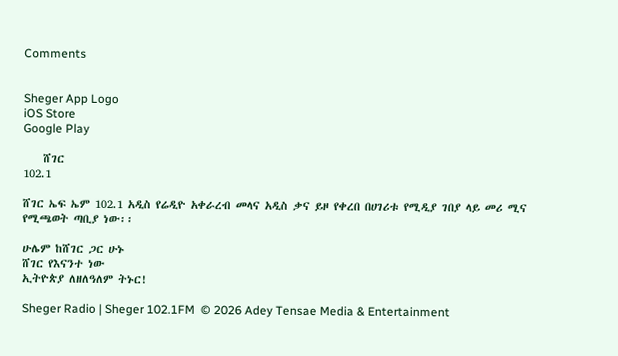Comments


Sheger App Logo
iOS Store
Google Play

    ሸገር
102.1

ሸገር ኤፍ ኤም 102.1 አዲስ የሬዲዮ አቀራረብ መላና አዲስ ቃና ይዞ የቀረበ በሀገሪቱ የሚዲያ ገበያ ላይ መሪ ሚና የሚጫወት ጣቢያ ነው፡፡

ሁሌም ከሸገር ጋር ሁኑ
ሸገር የእናንተ ነው
ኢትዮጵያ ለዘለዓለም ትኑር!

Sheger Radio | Sheger 102.1FM  © 2026 Adey Tensae Media & Entertainment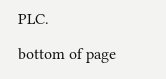PLC.

bottom of page